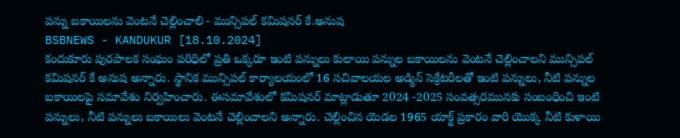పన్ను బకాయిలను వెంటనే చెల్లించాలి - మున్సిపల్ కమిషనర్ కే.అనుష
BSBNEWS - KANDUKUR [18.10.2024]
కందుకూరు పురపాలక సంఘం పరిధిలో ప్రతి ఒక్కరూ ఇంటి పన్నులు కులాయి పన్నుల బకాయిలను వెంటనే చెల్లించాలని మున్సిపల్ కమిషనర్ కే అనుష అన్నారు. స్థానిక మున్సిపల్ కార్యాలయంలో 16 సచివాలయల అడ్మిన్ సెక్రేటరీలతో ఇంటి పన్నులు, నీటి పన్నుల బకాయిలపై సమావేశం నిర్వహించారు. ఈసమావేశంలో కమిషనర్ మాట్లాడుతూ 2024 -2025 సంవత్సరమునకు సంబంధించి ఇంటి పన్నులు, నీటి పన్నులు బకాయిలు వెంటనే చెల్లించాలని అన్నారు. చెల్లించిన యెడల 1965 యాక్ట్ ప్రకారం వారి యొక్క నీటి కుళాయి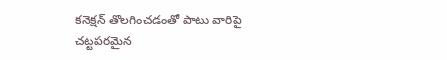కనెక్షన్ తొలగించడంతో పాటు వారిపై చట్టపరమైన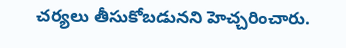చర్యలు తీసుకోబడునని హెచ్చరించారు.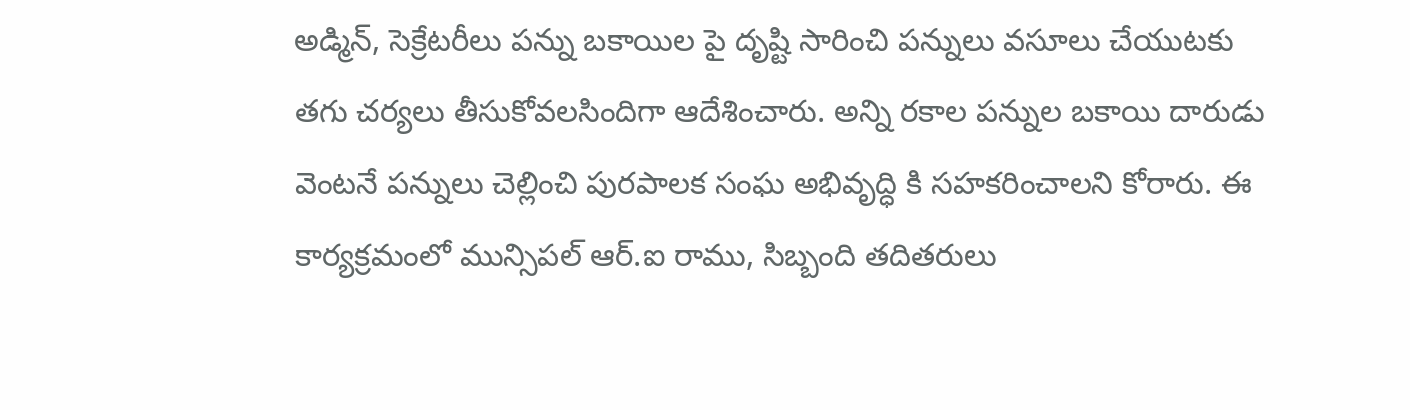అడ్మిన్, సెక్రేటరీలు పన్ను బకాయిల పై దృష్టి సారించి పన్నులు వసూలు చేయుటకు తగు చర్యలు తీసుకోవలసిందిగా ఆదేశించారు. అన్ని రకాల పన్నుల బకాయి దారుడు వెంటనే పన్నులు చెల్లించి పురపాలక సంఘ అభివృద్ధి కి సహకరించాలని కోరారు. ఈ కార్యక్రమంలో మున్సిపల్ ఆర్.ఐ రాము, సిబ్బంది తదితరులు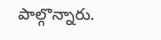పాల్గొన్నారు.